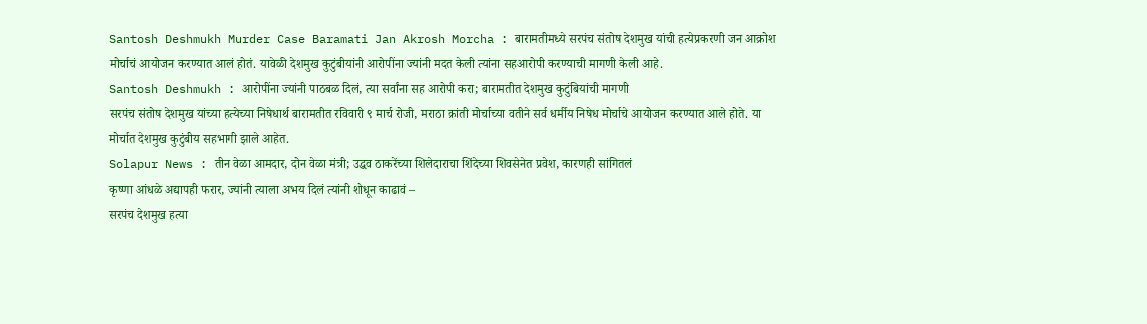Santosh Deshmukh Murder Case Baramati Jan Akrosh Morcha : बारामतीमध्ये सरपंच संतोष देशमुख यांची हत्येप्रकरणी जन आक्रोश मोर्चाचं आयोजन करण्यात आलं होतं. यावेळी देशमुख कुटुंबीयांनी आरोपींना ज्यांनी मदत केली त्यांना सहआरोपी करण्याची मागणी केली आहे.
Santosh Deshmukh : आरोपींना ज्यांनी पाठबळ दिलं, त्या सर्वांना सह आरोपी करा; बारामतीत देशमुख कुटुंबियांची मागणी
सरपंच संतोष देशमुख यांच्या हत्येच्या निषेधार्थ बारामतीत रविवारी ९ मार्च रोजी, मराठा क्रांती मोर्चाच्या वतीने सर्व धर्मीय निषेध मोर्चाचे आयोजन करण्यात आले होते. या मोर्चात देशमुख कुटुंबीय सहभागी झाले आहेत.
Solapur News : तीन वेळा आमदार, दोन वेळा मंत्री; उद्धव ठाकरेंच्या शिलेदाराचा शिंदेच्या शिवसेनेत प्रवेश, कारणही सांगितलं
कृष्णा आंधळे अद्यापही फरार, ज्यांनी त्याला अभय दिलं त्यांनी शोधून काढावं –
सरपंच देशमुख हत्या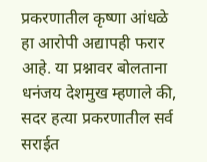प्रकरणातील कृष्णा आंधळे हा आरोपी अद्यापही फरार आहे. या प्रश्नावर बोलताना धनंजय देशमुख म्हणाले की, सदर हत्या प्रकरणातील सर्व सराईत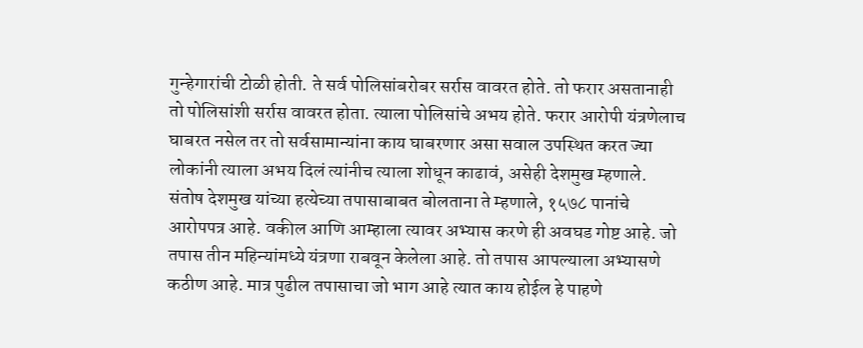गुन्हेगारांची टोळी होती. ते सर्व पोलिसांबरोबर सर्रास वावरत होते. तो फरार असतानाही तो पोलिसांशी सर्रास वावरत होता. त्याला पोलिसांचे अभय होते. फरार आरोपी यंत्रणेलाच घाबरत नसेल तर तो सर्वसामान्यांना काय घाबरणार असा सवाल उपस्थित करत ज्या लोकांनी त्याला अभय दिलं त्यांनीच त्याला शोधून काढावं, असेही देशमुख म्हणाले.
संतोष देशमुख यांच्या हत्येच्या तपासाबाबत बोलताना ते म्हणाले, १५७८ पानांचे आरोपपत्र आहे. वकील आणि आम्हाला त्यावर अभ्यास करणे ही अवघड गोष्ट आहे. जो तपास तीन महिन्यांमध्ये यंत्रणा राबवून केलेला आहे. तो तपास आपल्याला अभ्यासणे कठीण आहे. मात्र पुढील तपासाचा जो भाग आहे त्यात काय होईल हे पाहणे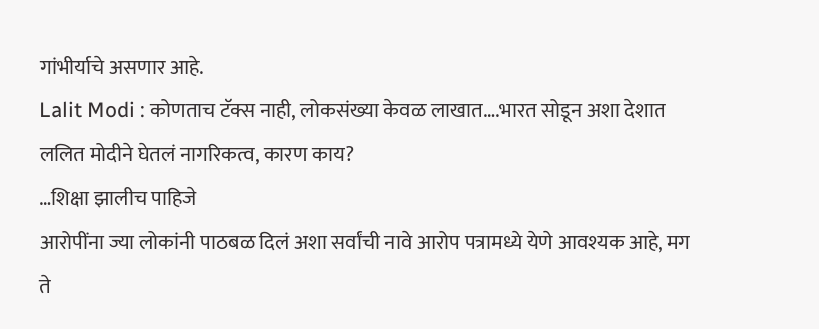गांभीर्याचे असणार आहे.
Lalit Modi : कोणताच टॅक्स नाही, लोकसंख्या केवळ लाखात….भारत सोडून अशा देशात ललित मोदीने घेतलं नागरिकत्व, कारण काय?
…शिक्षा झालीच पाहिजे
आरोपींना ज्या लोकांनी पाठबळ दिलं अशा सर्वांची नावे आरोप पत्रामध्ये येणे आवश्यक आहे, मग ते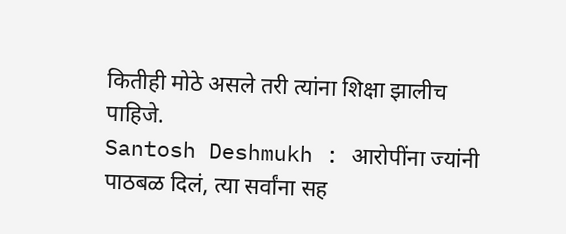कितीही मोठे असले तरी त्यांना शिक्षा झालीच पाहिजे.
Santosh Deshmukh : आरोपींना ज्यांनी पाठबळ दिलं, त्या सर्वांना सह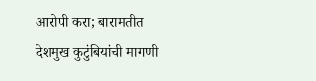आरोपी करा; बारामतीत देशमुख कुटुंबियांची मागणी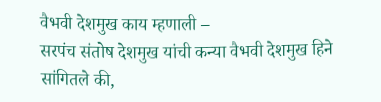वैभवी देशमुख काय म्हणाली –
सरपंच संतोष देशमुख यांची कन्या वैभवी देशमुख हिने सांगितले की,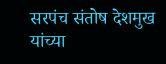सरपंच संतोष देशमुख यांच्या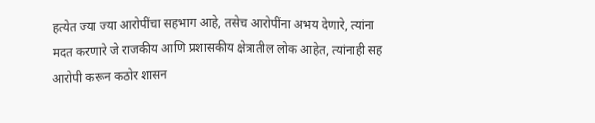हत्येत ज्या ज्या आरोपींचा सहभाग आहे, तसेच आरोपींना अभय देणारे, त्यांना मदत करणारे जे राजकीय आणि प्रशासकीय क्षेत्रातील लोक आहेत, त्यांनाही सह आरोपी करून कठोर शासन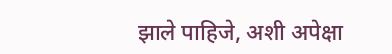झाले पाहिजे, अशी अपेक्षा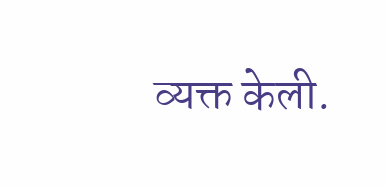व्यक्त केली.